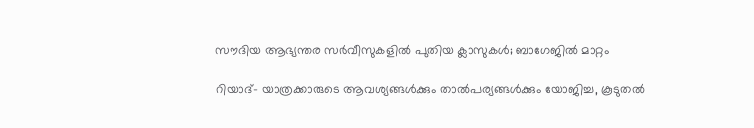സൗദിയ ആഭ്യന്തര സര്‍വീസുകളില്‍ പുതിയ ക്ലാസുകള്‍; ബാഗേജില്‍ മാറ്റം

റിയാദ്- യാത്രക്കാരുടെ ആവശ്യങ്ങള്‍ക്കും താല്‍പര്യങ്ങള്‍ക്കും യോജിച്ച, കൂടുതല്‍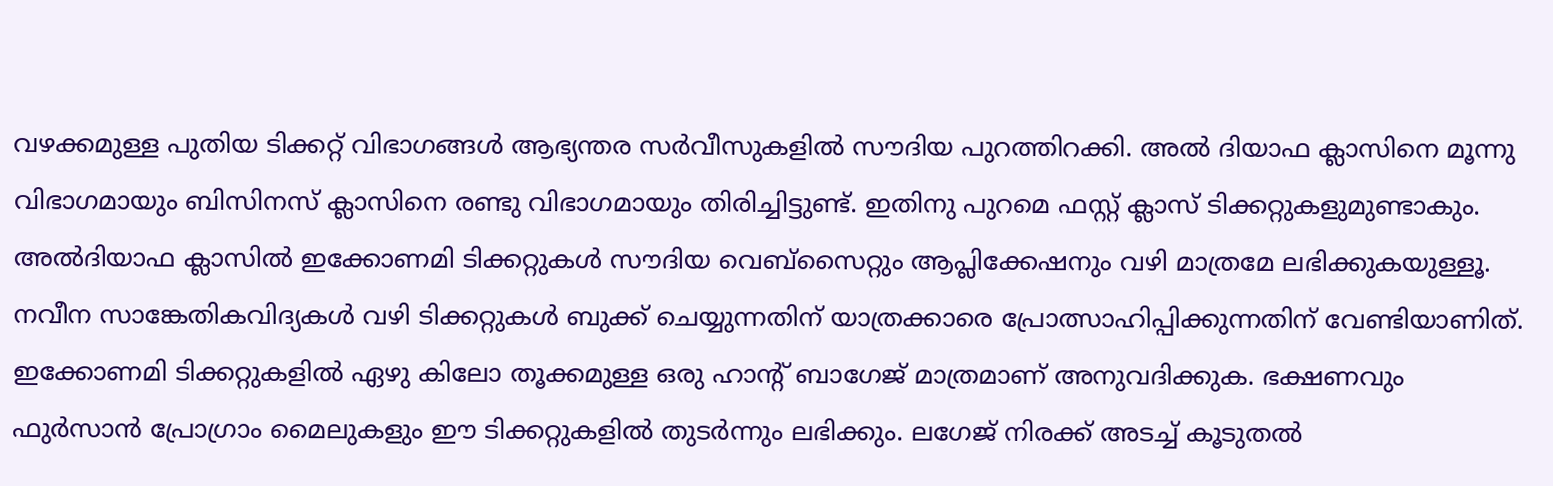വഴക്കമുള്ള പുതിയ ടിക്കറ്റ് വിഭാഗങ്ങള്‍ ആഭ്യന്തര സര്‍വീസുകളില്‍ സൗദിയ പുറത്തിറക്കി. അല്‍ ദിയാഫ ക്ലാസിനെ മൂന്നു വിഭാഗമായും ബിസിനസ് ക്ലാസിനെ രണ്ടു വിഭാഗമായും തിരിച്ചിട്ടുണ്ട്. ഇതിനു പുറമെ ഫസ്റ്റ് ക്ലാസ് ടിക്കറ്റുകളുമുണ്ടാകും. അല്‍ദിയാഫ ക്ലാസില്‍ ഇക്കോണമി ടിക്കറ്റുകള്‍ സൗദിയ വെബ്‌സൈറ്റും ആപ്ലിക്കേഷനും വഴി മാത്രമേ ലഭിക്കുകയുള്ളൂ. നവീന സാങ്കേതികവിദ്യകള്‍ വഴി ടിക്കറ്റുകള്‍ ബുക്ക് ചെയ്യുന്നതിന് യാത്രക്കാരെ പ്രോത്സാഹിപ്പിക്കുന്നതിന് വേണ്ടിയാണിത്. ഇക്കോണമി ടിക്കറ്റുകളില്‍ ഏഴു കിലോ തൂക്കമുള്ള ഒരു ഹാന്റ് ബാഗേജ് മാത്രമാണ് അനുവദിക്കുക. ഭക്ഷണവും ഫുര്‍സാന്‍ പ്രോഗ്രാം മൈലുകളും ഈ ടിക്കറ്റുകളില്‍ തുടര്‍ന്നും ലഭിക്കും. ലഗേജ് നിരക്ക് അടച്ച് കൂടുതല്‍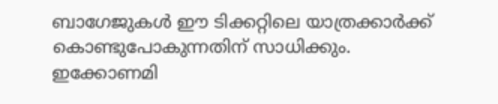ബാഗേജുകള്‍ ഈ ടിക്കറ്റിലെ യാത്രക്കാര്‍ക്ക് കൊണ്ടുപോകുന്നതിന് സാധിക്കും. ഇക്കോണമി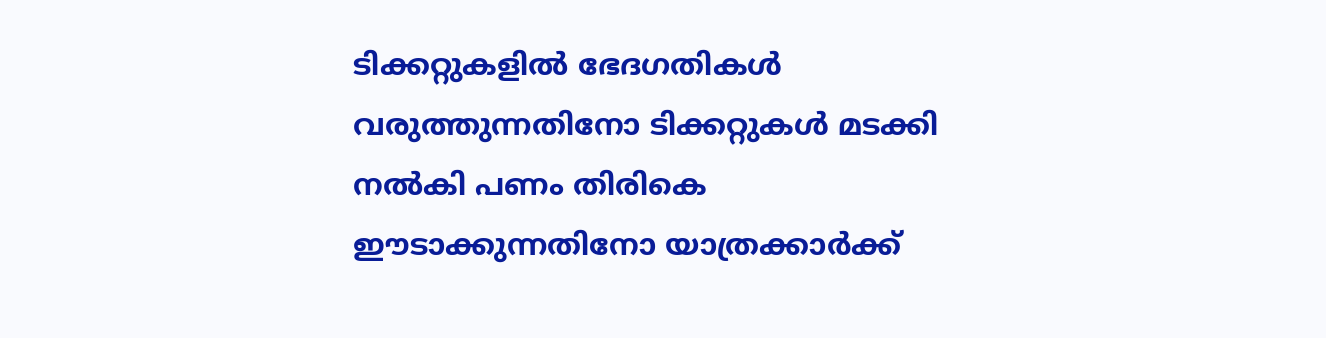ടിക്കറ്റുകളില്‍ ഭേദഗതികള്‍ വരുത്തുന്നതിനോ ടിക്കറ്റുകള്‍ മടക്കി നല്‍കി പണം തിരികെ ഈടാക്കുന്നതിനോ യാത്രക്കാര്‍ക്ക്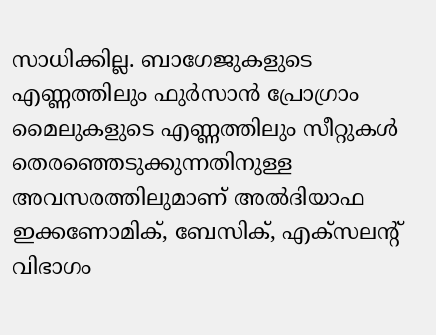സാധിക്കില്ല. ബാഗേജുകളുടെ എണ്ണത്തിലും ഫുര്‍സാന്‍ പ്രോഗ്രാം മൈലുകളുടെ എണ്ണത്തിലും സീറ്റുകള്‍ തെരഞ്ഞെടുക്കുന്നതിനുള്ള അവസരത്തിലുമാണ് അല്‍ദിയാഫ ഇക്കണോമിക്, ബേസിക്, എക്‌സലന്റ് വിഭാഗം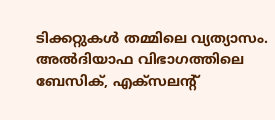ടിക്കറ്റുകള്‍ തമ്മിലെ വ്യത്യാസം. അല്‍ദിയാഫ വിഭാഗത്തിലെ ബേസിക്, എക്‌സലന്റ്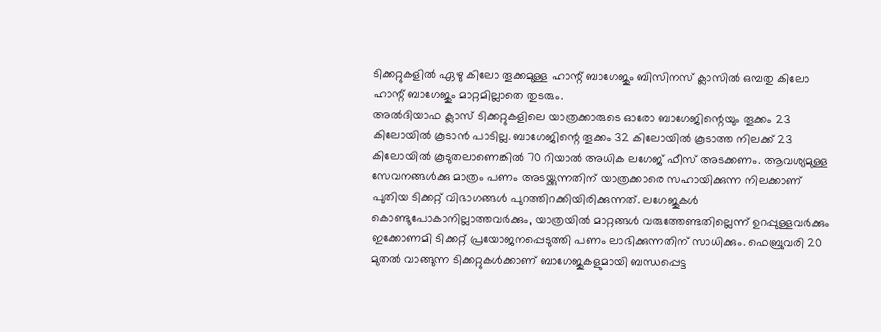ടിക്കറ്റുകളില്‍ ഏഴു കിലോ തൂക്കമുള്ള ഹാന്റ് ബാഗേജും ബിസിനസ് ക്ലാസില്‍ ഒമ്പതു കിലോ ഹാന്റ് ബാഗേജും മാറ്റമില്ലാതെ തുടരും.
അല്‍ദിയാഫ ക്ലാസ് ടിക്കറ്റുകളിലെ യാത്രക്കാരുടെ ഓരോ ബാഗേജിന്റെയും തൂക്കം 23 കിലോയില്‍ കൂടാന്‍ പാടില്ല. ബാഗേജിന്റെ തൂക്കം 32 കിലോയില്‍ കൂടാത്ത നിലക്ക് 23 കിലോയില്‍ കൂടുതലാണെങ്കില്‍ 70 റിയാല്‍ അധിക ലഗേജ് ഫീസ് അടക്കണം. ആവശ്യമുള്ള സേവനങ്ങള്‍ക്കു മാത്രം പണം അടയ്ക്കുന്നതിന് യാത്രക്കാരെ സഹായിക്കുന്ന നിലക്കാണ് പുതിയ ടിക്കറ്റ് വിഭാഗങ്ങള്‍ പുറത്തിറക്കിയിരിക്കുന്നത്. ലഗേജുകള്‍ കൊണ്ടുപോകാനില്ലാത്തവര്‍ക്കും, യാത്രയില്‍ മാറ്റങ്ങള്‍ വരുത്തേണ്ടതില്ലെന്ന് ഉറപ്പുള്ളവര്‍ക്കും ഇക്കോണമി ടിക്കറ്റ് പ്രയോജനപ്പെടുത്തി പണം ലാഭിക്കുന്നതിന് സാധിക്കും. ഫെബ്രുവരി 20 മുതല്‍ വാങ്ങുന്ന ടിക്കറ്റുകള്‍ക്കാണ് ബാഗേജുകളുമായി ബന്ധപ്പെട്ട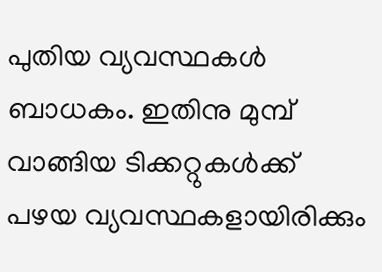പുതിയ വ്യവസ്ഥകള്‍ ബാധകം. ഇതിനു മുമ്പ് വാങ്ങിയ ടിക്കറ്റുകള്‍ക്ക് പഴയ വ്യവസ്ഥകളായിരിക്കും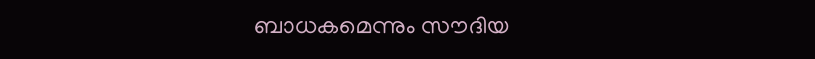ബാധകമെന്നും സൗദിയ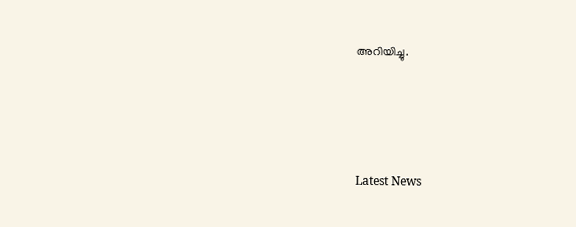അറിയിച്ചു.





Latest News